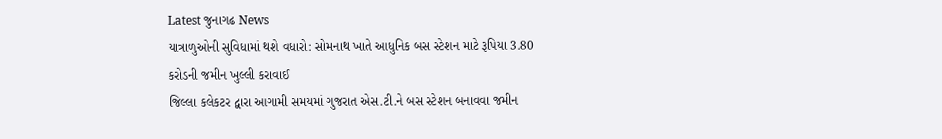Latest જુનાગઢ News
યાત્રાળુઓની સુવિધામાં થશે વધારો: સોમનાથ ખાતે આધુનિક બસ સ્ટેશન માટે રૂપિયા 3.80 કરોડની જમીન ખુલ્લી કરાવાઈ
જિલ્લા કલેકટર દ્વારા આગામી સમયમાં ગુજરાત એસ.ટી.ને બસ સ્ટેશન બનાવવા જમીન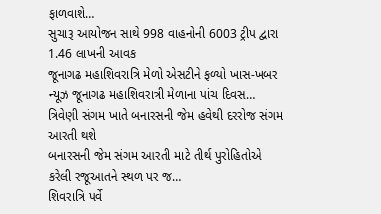ફાળવાશે…
સુચારૂ આયોજન સાથે 998 વાહનોની 6003 ટ્રીપ દ્વારા 1.46 લાખની આવક
જૂનાગઢ મહાશિવરાત્રિ મેળો એસટીને ફળ્યો ખાસ-ખબર ન્યૂઝ જૂનાગઢ મહાશિવરાત્રી મેળાના પાંચ દિવસ…
ત્રિવેણી સંગમ ખાતે બનારસની જેમ હવેથી દરરોજ સંગમ આરતી થશે
બનારસની જેમ સંગમ આરતી માટે તીર્થ પુરોહિતોએ કરેલી રજૂઆતને સ્થળ પર જ…
શિવરાત્રિ પર્વે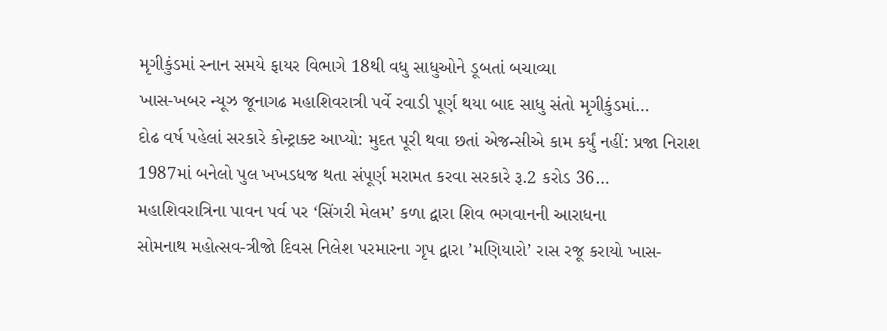મૃગીકુંડમાં સ્નાન સમયે ફાયર વિભાગે 18થી વધુ સાધુઓને ડૂબતાં બચાવ્યા
ખાસ-ખબર ન્યૂઝ જૂનાગઢ મહાશિવરાત્રી પર્વે રવાડી પૂર્ણ થયા બાદ સાધુ સંતો મૃગીકુંડમાં…
દોઢ વર્ષ પહેલાં સરકારે કોન્ટ્રાક્ટ આપ્યો: મુદત પૂરી થવા છતાં એજન્સીએ કામ કર્યું નહીં: પ્રજા નિરાશ
1987માં બનેલો પુલ ખખડધજ થતા સંપૂર્ણ મરામત કરવા સરકારે રૂ.2 કરોડ 36…
મહાશિવરાત્રિના પાવન પર્વ પર ‘સિંગરી મેલમ’ કળા દ્વારા શિવ ભગવાનની આરાધના
સોમનાથ મહોત્સવ-ત્રીજો દિવસ નિલેશ પરમારના ગૃપ દ્વારા ’મણિયારો’ રાસ રજૂ કરાયો ખાસ-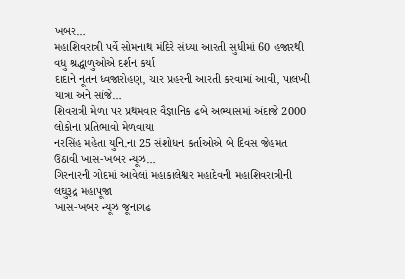ખબર…
મહાશિવરાત્રી પર્વે સોમનાથ મંદિરે સંધ્યા આરતી સુધીમાં 60 હજારથી વધુ શ્રદ્ધાળુઓએ દર્શન કર્યા
દાદાને નૂતન ધ્વજારોહણ, ચાર પ્રહરની આરતી કરવામાં આવી, પાલખી યાત્રા અને સાંજે…
શિવરાત્રી મેળા પર પ્રથમવાર વૈજ્ઞાનિક ઢબે અભ્યાસમાં અંદાજે 2000 લોકોના પ્રતિભાવો મેળવાયા
નરસિંહ મહેતા યુનિ.ના 25 સંશોધન કર્તાઓએ બે દિવસ જેહમત ઉઠાવી ખાસ-ખબર ન્યૂઝ…
ગિરનારની ગોદમાં આવેલાં મહાકાલેશ્વર મહાદેવની મહાશિવરાત્રીની લઘુરૂદ્ર મહાપૂજા
ખાસ-ખબર ન્યૂઝ જૂનાગઢ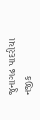જુનાગઢ પાદરીયા નજીક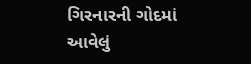ગિરનારની ગોદમાં આવેલું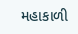મહાકાળી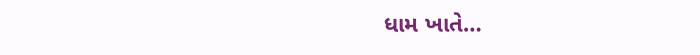ધામ ખાતે…